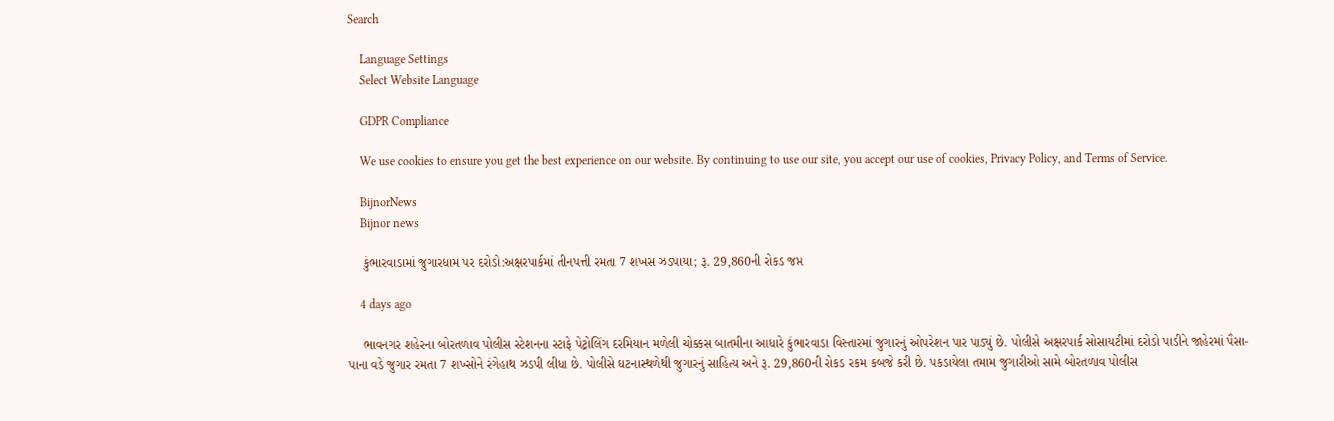Search

    Language Settings
    Select Website Language

    GDPR Compliance

    We use cookies to ensure you get the best experience on our website. By continuing to use our site, you accept our use of cookies, Privacy Policy, and Terms of Service.

    BijnorNews
    Bijnor news

    કુંભારવાડામાં જુગારધામ પર દરોડો:અક્ષરપાર્કમાં તીનપત્તી રમતા 7 શખસ ઝડપાયા; રૂ. 29,860ની રોકડ જપ્ત

    4 days ago

    ભાવનગર શહેરના બોરતળાવ પોલીસ સ્ટેશનના સ્ટાફે પેટ્રોલિંગ દરમિયાન મળેલી ચોક્કસ બાતમીના આધારે કુંભારવાડા વિસ્તારમાં જુગારનું ઓપરેશન પાર પાડ્યું છે. પોલીસે અક્ષરપાર્ક સોસાયટીમાં દરોડો પાડીને જાહેરમાં પૈસા-પાના વડે જુગાર રમતા 7 શખ્સોને રંગેહાથ ઝડપી લીધા છે. પોલીસે ઘટનાસ્થળેથી જુગારનું સાહિત્ય અને રૂ. 29,860ની રોકડ રકમ કબજે કરી છે. પકડાયેલા તમામ જુગારીઓ સામે બોરતળાવ પોલીસ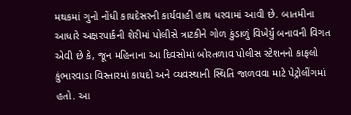મથકમાં ગુનો નોંધી કાયદેસરની કાર્યવાહી હાથ ધરવામાં આવી છે. બાતમીના આધારે અક્ષરપાર્કની શેરીમાં પોલીસે ત્રાટકીને ગોળ કુંડાળું વિખેર્યું બનાવની વિગત એવી છે કે, જૂન મહિનાના આ દિવસોમાં બોરતળાવ પોલીસ સ્ટેશનનો કાફલો કુંભારવાડા વિસ્તારમાં કાયદો અને વ્યવસ્થાની સ્થિતિ જાળવવા માટે પેટ્રોલીંગમાં હતો. આ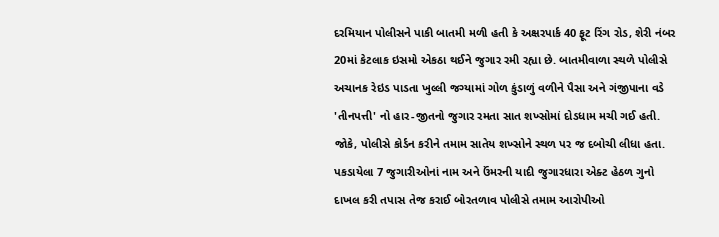દરમિયાન પોલીસને પાકી બાતમી મળી હતી કે અક્ષરપાર્ક 40 ફૂટ રિંગ રોડ, શેરી નંબર 20માં કેટલાક ઇસમો એકઠા થઈને જુગાર રમી રહ્યા છે. બાતમીવાળા સ્થળે પોલીસે અચાનક રેઇડ પાડતા ખુલ્લી જગ્યામાં ગોળ કુંડાળું વળીને પૈસા અને ગંજીપાના વડે 'તીનપત્તી' નો હાર-જીતનો જુગાર રમતા સાત શખ્સોમાં દોડધામ મચી ગઈ હતી. જોકે, પોલીસે કોર્ડન કરીને તમામ સાતેય શખ્સોને સ્થળ પર જ દબોચી લીધા હતા. પકડાયેલા 7 જુગારીઓનાં નામ અને ઉંમરની યાદી જુગારધારા એક્ટ હેઠળ ગુનો દાખલ કરી તપાસ તેજ કરાઈ બોરતળાવ પોલીસે તમામ આરોપીઓ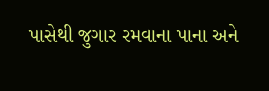પાસેથી જુગાર રમવાના પાના અને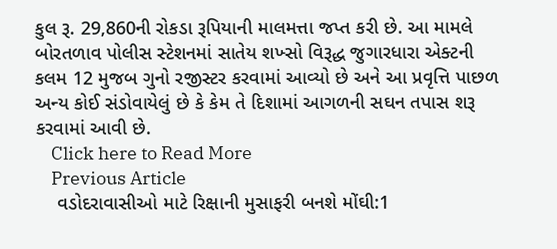કુલ રૂ. 29,860ની રોકડા રૂપિયાની માલમત્તા જપ્ત કરી છે. આ મામલે બોરતળાવ પોલીસ સ્ટેશનમાં સાતેય શખ્સો વિરૂદ્ધ જુગારધારા એક્ટની કલમ 12 મુજબ ગુનો રજીસ્ટર કરવામાં આવ્યો છે અને આ પ્રવૃત્તિ પાછળ અન્ય કોઈ સંડોવાયેલું છે કે કેમ તે દિશામાં આગળની સઘન તપાસ શરૂ કરવામાં આવી છે.
    Click here to Read More
    Previous Article
    વડોદરાવાસીઓ માટે રિક્ષાની મુસાફરી બનશે મોંઘી:1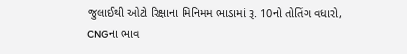જુલાઈથી ઓટો રિક્ષાના મિનિમમ ભાડામાં રૂ. 10નો તોતિંગ વધારો, CNGના ભાવ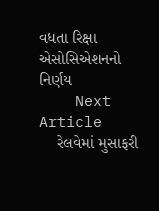વધતા રિક્ષા એસોસિએશનનો નિર્ણય
    Next Article
    રેલવેમાં મુસાફરી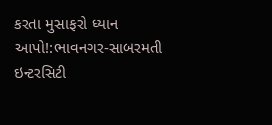કરતા મુસાફરો ધ્યાન આપો!:ભાવનગર-સાબરમતી ઇન્ટરસિટી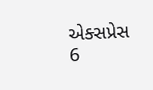એક્સપ્રેસ 6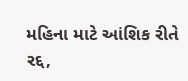મહિના માટે આંશિક રીતે રદ્દ,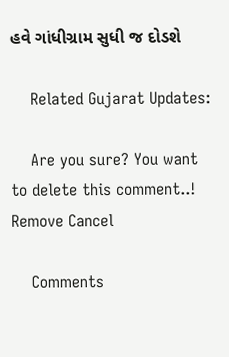હવે ગાંધીગ્રામ સુધી જ દોડશે

    Related Gujarat Updates:

    Are you sure? You want to delete this comment..! Remove Cancel

    Comments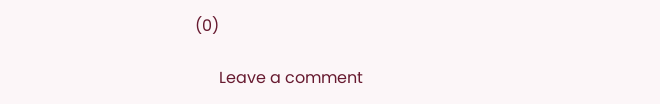(0)

      Leave a comment